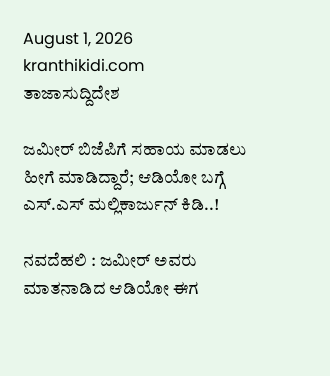August 1, 2026
kranthikidi.com
ತಾಜಾಸುದ್ದಿದೇಶ

ಜಮೀರ್‌ ಬಿಜೆಪಿಗೆ ಸಹಾಯ ಮಾಡಲು ಹೀಗೆ ಮಾಡಿದ್ದಾರೆ; ಆಡಿಯೋ ಬಗ್ಗೆ ಎಸ್‌.ಎಸ್‌ ಮಲ್ಲಿಕಾರ್ಜುನ್‌ ಕಿಡಿ..!

ನವದೆಹಲಿ : ಜಮೀರ್‌ ಅವರು ಮಾತನಾಡಿದ ಆಡಿಯೋ ಈಗ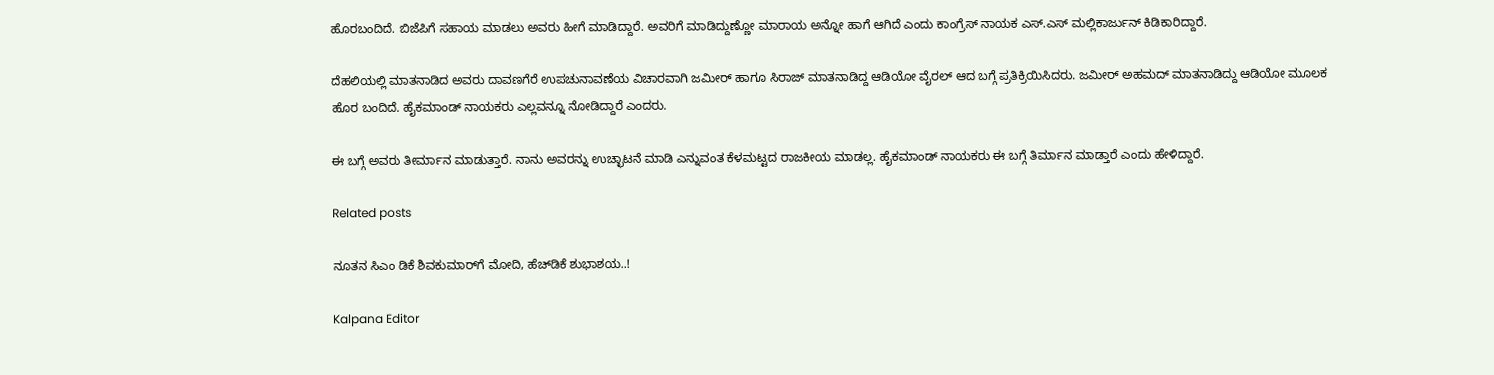ಹೊರಬಂದಿದೆ. ಬಿಜೆಪಿಗೆ ಸಹಾಯ ಮಾಡಲು ಅವರು ಹೀಗೆ ಮಾಡಿದ್ದಾರೆ. ಅವರಿಗೆ ಮಾಡಿದ್ದುಣ್ಣೋ ಮಾರಾಯ ಅನ್ನೋ ಹಾಗೆ ಆಗಿದೆ ಎಂದು ಕಾಂಗ್ರೆಸ್‌ ನಾಯಕ ಎಸ್‌.ಎಸ್‌ ಮಲ್ಲಿಕಾರ್ಜುನ್‌ ಕಿಡಿಕಾರಿದ್ದಾರೆ.

ದೆಹಲಿಯಲ್ಲಿ ಮಾತನಾಡಿದ ಅವರು ದಾವಣಗೆರೆ ಉಪಚುನಾವಣೆಯ ವಿಚಾರವಾಗಿ ಜಮೀರ್ ಹಾಗೂ ಸಿರಾಜ್ ಮಾತನಾಡಿದ್ದ ಆಡಿಯೋ ವೈರಲ್ ಆದ ಬಗ್ಗೆ ಪ್ರತಿಕ್ರಿಯಿಸಿದರು. ಜಮೀರ್ ಅಹಮದ್ ಮಾತನಾಡಿದ್ದು ಆಡಿಯೋ ಮೂಲಕ ಹೊರ ಬಂದಿದೆ. ಹೈಕಮಾಂಡ್ ನಾಯಕರು ಎಲ್ಲವನ್ನೂ ನೋಡಿದ್ದಾರೆ ಎಂದರು.

ಈ ಬಗ್ಗೆ ಅವರು ತೀರ್ಮಾನ ಮಾಡುತ್ತಾರೆ. ನಾನು ಅವರನ್ನು ಉಚ್ಛಾಟನೆ ಮಾಡಿ ಎನ್ನುವಂತ ಕೆಳಮಟ್ಟದ ರಾಜಕೀಯ ಮಾಡಲ್ಲ. ಹೈಕಮಾಂಡ್ ನಾಯಕರು ಈ ಬಗ್ಗೆ ತಿರ್ಮಾನ ಮಾಡ್ತಾರೆ ಎಂದು ಹೇಳಿದ್ದಾರೆ.

Related posts

ನೂತನ ಸಿಎಂ ಡಿಕೆ ಶಿವಕುಮಾರ್‌ಗೆ ಮೋದಿ, ಹೆಚ್‌ಡಿಕೆ ಶುಭಾಶಯ..!

Kalpana Editor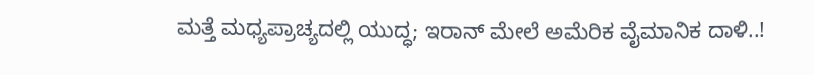ಮತ್ತೆ ಮಧ್ಯಪ್ರಾಚ್ಯದಲ್ಲಿ ಯುದ್ಧ; ಇರಾನ್‌ ಮೇಲೆ ಅಮೆರಿಕ ವೈಮಾನಿಕ ದಾಳಿ..!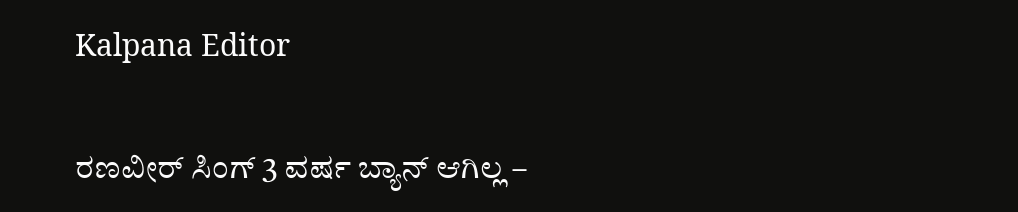Kalpana Editor

ರಣವೀರ್ ಸಿಂಗ್ 3 ವರ್ಷ ಬ್ಯಾನ್ ಆಗಿಲ್ಲ –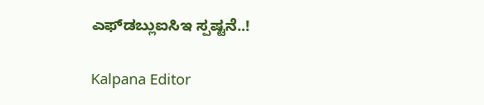ಎಫ್‌ಡಬ್ಲುಐಸಿಇ ಸ್ಪಷ್ಟನೆ..!

Kalpana Editor